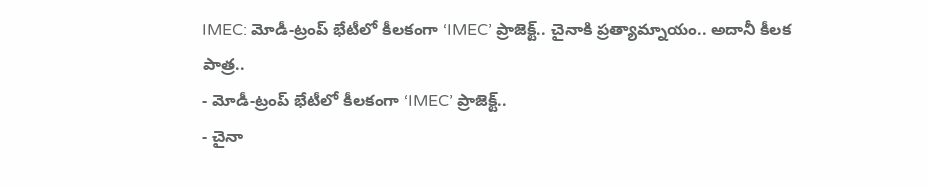IMEC: మోడీ-ట్రంప్ భేటీలో కీలకంగా ‘IMEC’ ప్రాజెక్ట్.. చైనాకి ప్రత్యామ్నాయం.. అదానీ కీలక పాత్ర..
- మోడీ-ట్రంప్ భేటీలో కీలకంగా ‘IMEC’ ప్రాజెక్ట్..
- చైనా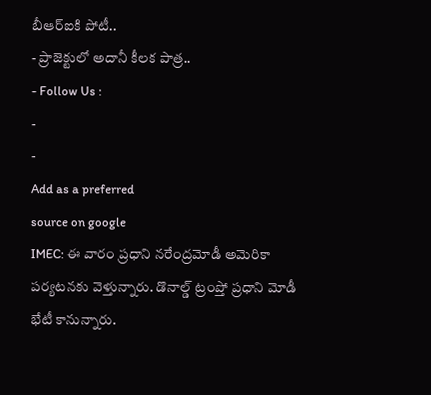బీఆర్ఐకి పోటీ..
- ప్రాజెక్టులో అదానీ కీలక పాత్ర..
- Follow Us :
-
-
Add as a preferred
source on google
IMEC: ఈ వారం ప్రధాని నరేంద్రమోడీ అమెరికా పర్యటనకు వెళ్తున్నారు. డొనాల్డ్ ట్రంప్తో ప్రధాని మోడీ భేటీ కానున్నారు.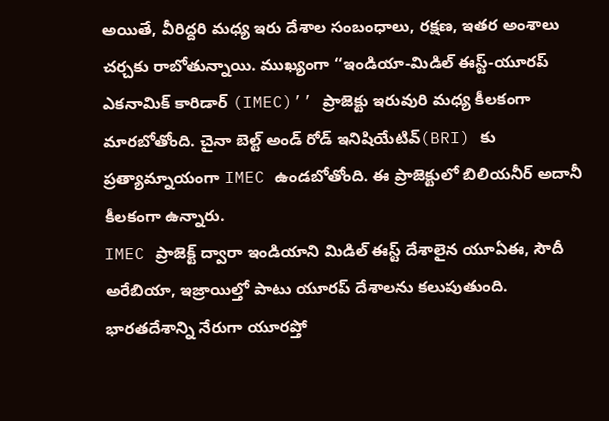అయితే, వీరిద్దరి మధ్య ఇరు దేశాల సంబంధాలు, రక్షణ, ఇతర అంశాలు చర్చకు రాబోతున్నాయి. ముఖ్యంగా ‘‘ఇండియా-మిడిల్ ఈస్ట్-యూరప్ ఎకనామిక్ కారిడార్ (IMEC)’’ ప్రాజెక్టు ఇరువురి మధ్య కీలకంగా మారబోతోంది. చైనా బెల్ట్ అండ్ రోడ్ ఇనిషియేటివ్(BRI) కు ప్రత్యామ్నాయంగా IMEC ఉండబోతోంది. ఈ ప్రాజెక్టులో బిలియనీర్ అదానీ కీలకంగా ఉన్నారు.
IMEC ప్రాజెక్ట్ ద్వారా ఇండియాని మిడిల్ ఈస్ట్ దేశాలైన యూఏఈ, సౌదీ అరేబియా, ఇజ్రాయిల్తో పాటు యూరప్ దేశాలను కలుపుతుంది. భారతదేశాన్ని నేరుగా యూరప్తో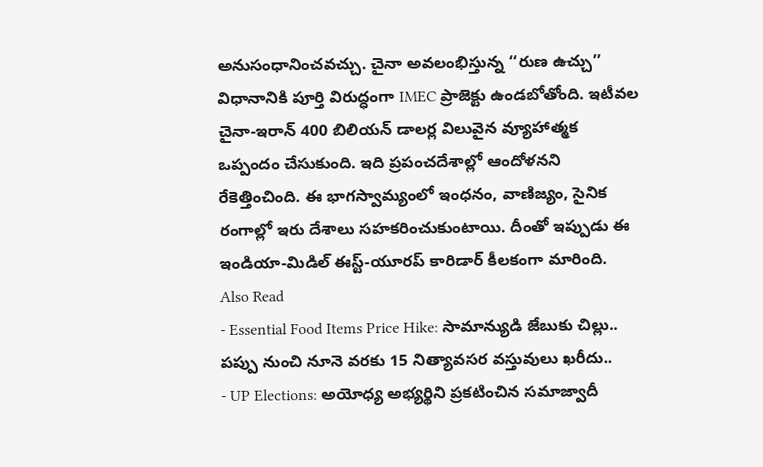అనుసంధానించవచ్చు. చైనా అవలంభిస్తున్న ‘‘రుణ ఉచ్చు’’ విధానానికి పూర్తి విరుద్ధంగా IMEC ప్రాజెక్టు ఉండబోతోంది. ఇటీవల చైనా-ఇరాన్ 400 బిలియన్ డాలర్ల విలువైన వ్యూహాత్మక ఒప్పందం చేసుకుంది. ఇది ప్రపంచదేశాల్లో ఆందోళనని రేకెత్తించింది. ఈ భాగస్వామ్యంలో ఇంధనం, వాణిజ్యం, సైనిక రంగాల్లో ఇరు దేశాలు సహకరించుకుంటాయి. దీంతో ఇప్పుడు ఈ ఇండియా-మిడిల్ ఈస్ట్-యూరప్ కారిడార్ కీలకంగా మారింది.
Also Read
- Essential Food Items Price Hike: సామాన్యుడి జేబుకు చిల్లు.. పప్పు నుంచి నూనె వరకు 15 నిత్యావసర వస్తువులు ఖరీదు..
- UP Elections: అయోధ్య అభ్యర్థిని ప్రకటించిన సమాజ్వాదీ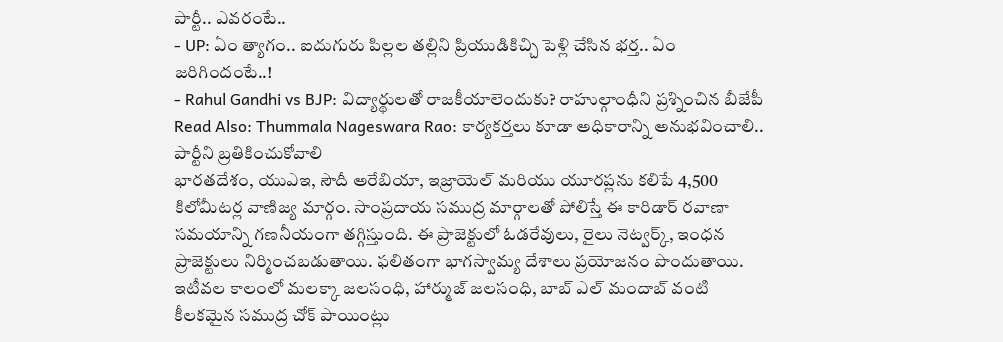పార్టీ.. ఎవరంటే..
- UP: ఏం త్యాగం.. ఐదుగురు పిల్లల తల్లిని ప్రియుడికిచ్చి పెళ్లి చేసిన భర్త.. ఏం జరిగిందంటే..!
- Rahul Gandhi vs BJP: విద్యార్థులతో రాజకీయాలెందుకు? రాహుల్గాంధీని ప్రశ్నించిన బీజేపీ
Read Also: Thummala Nageswara Rao: కార్యకర్తలు కూడా అధికారాన్ని అనుభవించాలి.. పార్టీని బ్రతికించుకోవాలి
భారతదేశం, యుఎఇ, సౌదీ అరేబియా, ఇజ్రాయెల్ మరియు యూరప్లను కలిపే 4,500 కిలోమీటర్ల వాణిజ్య మార్గం. సాంప్రదాయ సముద్ర మార్గాలతో పోలిస్తే ఈ కారిడార్ రవాణా సమయాన్ని గణనీయంగా తగ్గిస్తుంది. ఈ ప్రాజెక్టులో ఓడరేవులు, రైలు నెట్వర్క్, ఇంధన ప్రాజెక్టులు నిర్మించబడుతాయి. ఫలితంగా భాగస్వామ్య దేశాలు ప్రయోజనం పొందుతాయి.
ఇటీవల కాలంలో మలక్కా జలసంధి, హార్ముజ్ జలసంధి, బాబ్ ఎల్ మందాబ్ వంటి కీలకమైన సముద్ర చోక్ పాయింట్లు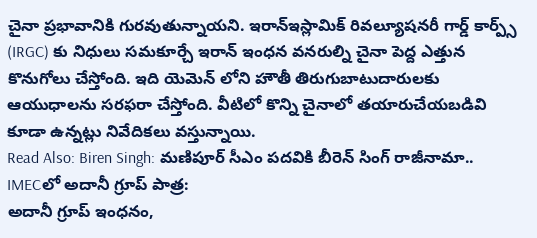చైనా ప్రభావానికి గురవుతున్నాయని. ఇరాన్ఇస్లామిక్ రివల్యూషనరీ గార్డ్ కార్ప్స్ (IRGC) కు నిధులు సమకూర్చే ఇరాన్ ఇంధన వనరుల్ని చైనా పెద్ద ఎత్తున కొనుగోలు చేస్తోంది. ఇది యెమెన్ లోని హౌతీ తిరుగుబాటుదారులకు ఆయుధాలను సరఫరా చేస్తోంది. వీటిలో కొన్ని చైనాలో తయారుచేయబడివి కూడా ఉన్నట్లు నివేదికలు వస్తున్నాయి.
Read Also: Biren Singh: మణిపూర్ సీఎం పదవికి బీరెన్ సింగ్ రాజీనామా..
IMECలో అదానీ గ్రూప్ పాత్ర:
అదానీ గ్రూప్ ఇంధనం,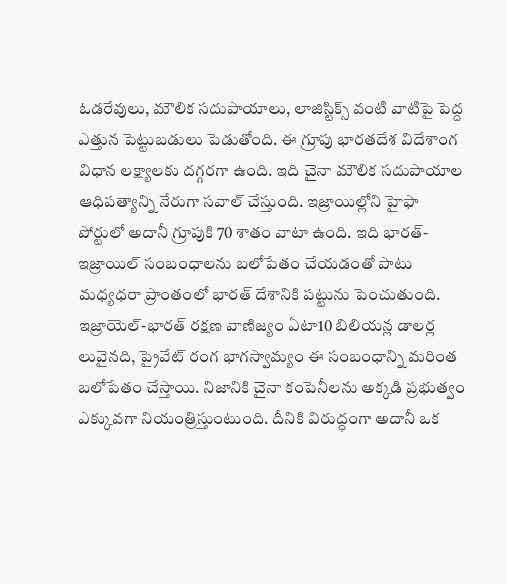ఓడరేవులు, మౌలిక సదుపాయాలు, లాజిస్టిక్స్ వంటి వాటిపై పెద్ద ఎత్తున పెట్టుబడులు పెడుతోంది. ఈ గ్రూపు భారతదేశ విదేశాంగ విధాన లక్ష్యాలకు దగ్గరగా ఉంది. ఇది చైనా మౌలిక సదుపాయాల ఆధిపత్యాన్ని నేరుగా సవాల్ చేస్తుంది. ఇజ్రాయిల్లోని హైఫా పోర్టులో అదానీ గ్రూపుకి 70 శాతం వాటా ఉంది. ఇది భారత్-ఇజ్రాయిల్ సంబంధాలను బలోపేతం చేయడంతో పాటు మధ్యధరా ప్రాంతంలో భారత్ దేశానికి పట్టును పెంచుతుంది.
ఇజ్రాయెల్-భారత్ రక్షణ వాణిజ్యం ఏటా10 బిలియన్ల డాలర్ల లువైనది, ప్రైవేట్ రంగ భాగస్వామ్యం ఈ సంబంధాన్ని మరింత బలోపేతం చేస్తాయి. నిజానికి చైనా కంపెనీలను అక్కడి ప్రభుత్వం ఎక్కువగా నియంత్రిస్తుంటుంది. దీనికి విరుద్ధంగా అదానీ ఒక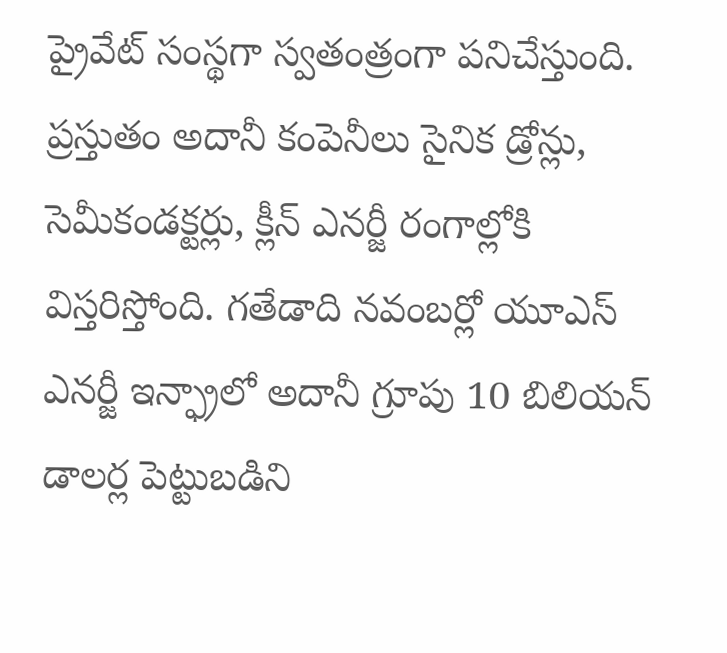ప్రైవేట్ సంస్థగా స్వతంత్రంగా పనిచేస్తుంది. ప్రస్తుతం అదానీ కంపెనీలు సైనిక డ్రోన్లు, సెమీకండక్టర్లు, క్లీన్ ఎనర్జీ రంగాల్లోకి విస్తరిస్తోంది. గతేడాది నవంబర్లో యూఎస్ ఎనర్జీ ఇన్ఫ్రాలో అదానీ గ్రూపు 10 బిలియన్ డాలర్ల పెట్టుబడిని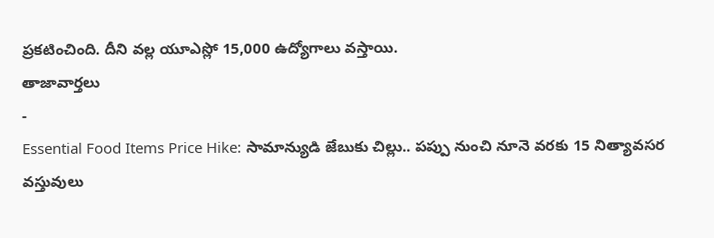ప్రకటించింది. దీని వల్ల యూఎస్లో 15,000 ఉద్యోగాలు వస్తాయి.
తాజావార్తలు
-
Essential Food Items Price Hike: సామాన్యుడి జేబుకు చిల్లు.. పప్పు నుంచి నూనె వరకు 15 నిత్యావసర వస్తువులు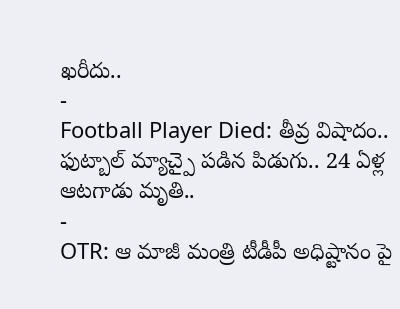ఖరీదు..
-
Football Player Died: తీవ్ర విషాదం.. ఫుట్బాల్ మ్యాచ్పై పడిన పిడుగు.. 24 ఏళ్ల ఆటగాడు మృతి..
-
OTR: ఆ మాజీ మంత్రి టీడీపీ అధిష్టానం పై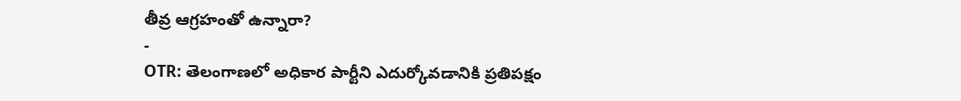తీవ్ర ఆగ్రహంతో ఉన్నారా?
-
OTR: తెలంగాణలో అధికార పార్టీని ఎదుర్కోవడానికి ప్రతిపక్షం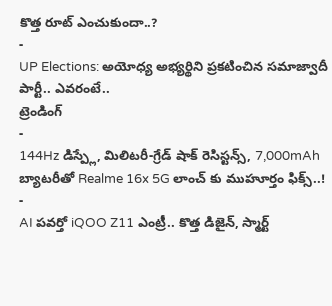కొత్త రూట్ ఎంచుకుందా..?
-
UP Elections: అయోధ్య అభ్యర్థిని ప్రకటించిన సమాజ్వాదీ పార్టీ.. ఎవరంటే..
ట్రెండింగ్
-
144Hz డిస్ప్లే, మిలిటరీ-గ్రేడ్ షాక్ రెసిస్టన్స్, 7,000mAh బ్యాటరీతో Realme 16x 5G లాంచ్ కు ముహూర్తం ఫిక్స్..!
-
AI పవర్తో iQOO Z11 ఎంట్రీ.. కొత్త డిజైన్, స్మార్ట్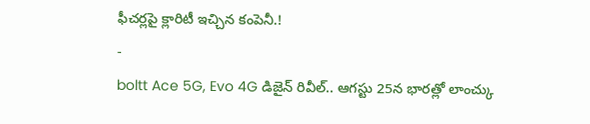ఫీచర్లపై క్లారిటీ ఇచ్చిన కంపెనీ.!
-
boltt Ace 5G, Evo 4G డిజైన్ రివీల్.. ఆగస్టు 25న భారత్లో లాంచ్కు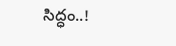సిద్ధం..!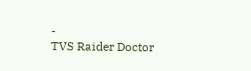-
TVS Raider Doctor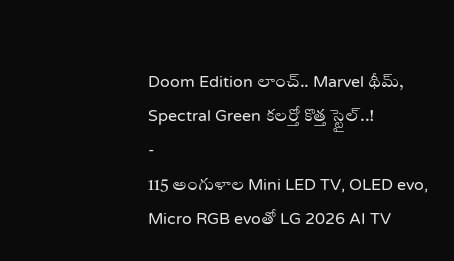Doom Edition లాంచ్.. Marvel థీమ్, Spectral Green కలర్తో కొత్త స్టైల్..!
-
115 అంగుళాల Mini LED TV, OLED evo, Micro RGB evoతో LG 2026 AI TV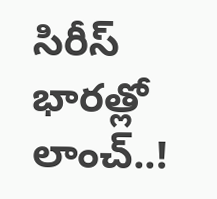సిరీస్ భారత్లో లాంచ్..!